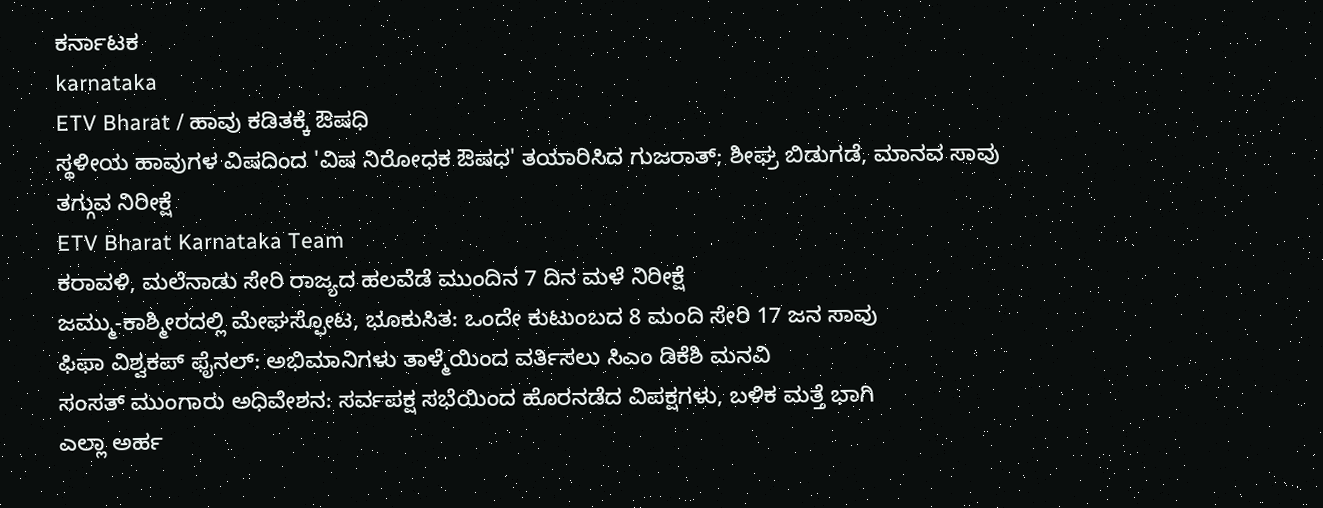ಕರ್ನಾಟಕ
karnataka
ETV Bharat / ಹಾವು ಕಡಿತಕ್ಕೆ ಔಷಧಿ
ಸ್ಥಳೀಯ ಹಾವುಗಳ ವಿಷದಿಂದ 'ವಿಷ ನಿರೋಧಕ ಔಷಧ' ತಯಾರಿಸಿದ ಗುಜರಾತ್; ಶೀಘ್ರ ಬಿಡುಗಡೆ, ಮಾನವ ಸಾವು ತಗ್ಗುವ ನಿರೀಕ್ಷೆ
ETV Bharat Karnataka Team
ಕರಾವಳಿ, ಮಲೆನಾಡು ಸೇರಿ ರಾಜ್ಯದ ಹಲವೆಡೆ ಮುಂದಿನ 7 ದಿನ ಮಳೆ ನಿರೀಕ್ಷೆ
ಜಮ್ಮು-ಕಾಶ್ಮೀರದಲ್ಲಿ ಮೇಘಸ್ಫೋಟ, ಭೂಕುಸಿತ: ಒಂದೇ ಕುಟುಂಬದ 8 ಮಂದಿ ಸೇರಿ 17 ಜನ ಸಾವು
ಫಿಫಾ ವಿಶ್ವಕಪ್ ಫೈನಲ್: ಅಭಿಮಾನಿಗಳು ತಾಳ್ಮೆಯಿಂದ ವರ್ತಿಸಲು ಸಿಎಂ ಡಿಕೆಶಿ ಮನವಿ
ಸಂಸತ್ ಮುಂಗಾರು ಅಧಿವೇಶನ: ಸರ್ವಪಕ್ಷ ಸಭೆಯಿಂದ ಹೊರನಡೆದ ವಿಪಕ್ಷಗಳು, ಬಳಿಕ ಮತ್ತೆ ಭಾಗಿ
ಎಲ್ಲಾ ಅರ್ಹ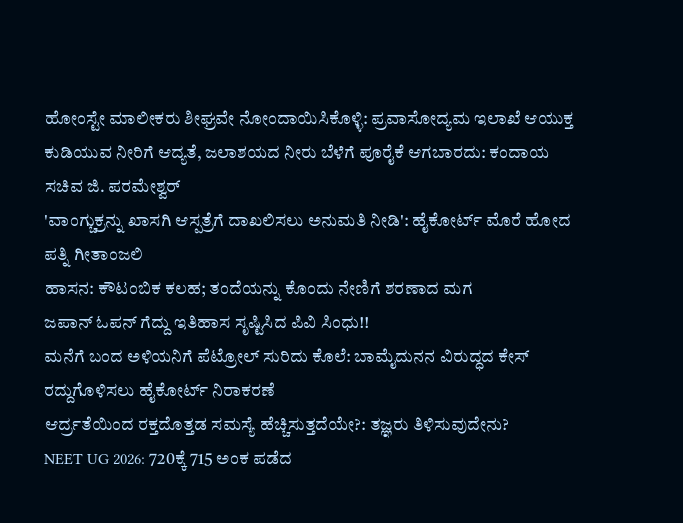ಹೋಂಸ್ಟೇ ಮಾಲೀಕರು ಶೀಘ್ರವೇ ನೋಂದಾಯಿಸಿಕೊಳ್ಳಿ: ಪ್ರವಾಸೋದ್ಯಮ ಇಲಾಖೆ ಆಯುಕ್ತ
ಕುಡಿಯುವ ನೀರಿಗೆ ಆದ್ಯತೆ, ಜಲಾಶಯದ ನೀರು ಬೆಳೆಗೆ ಪೂರೈಕೆ ಆಗಬಾರದು: ಕಂದಾಯ ಸಚಿವ ಜಿ. ಪರಮೇಶ್ವರ್
'ವಾಂಗ್ಚುಕ್ರನ್ನು ಖಾಸಗಿ ಆಸ್ಪತ್ರೆಗೆ ದಾಖಲಿಸಲು ಅನುಮತಿ ನೀಡಿ': ಹೈಕೋರ್ಟ್ ಮೊರೆ ಹೋದ ಪತ್ನಿ ಗೀತಾಂಜಲಿ
ಹಾಸನ: ಕೌಟಂಬಿಕ ಕಲಹ; ತಂದೆಯನ್ನು ಕೊಂದು ನೇಣಿಗೆ ಶರಣಾದ ಮಗ
ಜಪಾನ್ ಓಪನ್ ಗೆದ್ದು ಇತಿಹಾಸ ಸೃಷ್ಟಿಸಿದ ಪಿವಿ ಸಿಂಧು!!
ಮನೆಗೆ ಬಂದ ಅಳಿಯನಿಗೆ ಪೆಟ್ರೋಲ್ ಸುರಿದು ಕೊಲೆ: ಬಾಮೈದುನನ ವಿರುದ್ಧದ ಕೇಸ್ ರದ್ದುಗೊಳಿಸಲು ಹೈಕೋರ್ಟ್ ನಿರಾಕರಣೆ
ಆರ್ದ್ರತೆಯಿಂದ ರಕ್ತದೊತ್ತಡ ಸಮಸ್ಯೆ ಹೆಚ್ಚಿಸುತ್ತದೆಯೇ?: ತಜ್ಞರು ತಿಳಿಸುವುದೇನು?
NEET UG 2026: 720ಕ್ಕೆ 715 ಅಂಕ ಪಡೆದ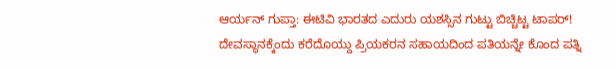ಆರ್ಯನ್ ಗುಪ್ತಾ: ಈಟಿವಿ ಭಾರತದ ಎದುರು ಯಶಸ್ಸಿನ ಗುಟ್ಟು ಬಿಚ್ಚಿಟ್ಟ ಟಾಪರ್!
ದೇವಸ್ಥಾನಕ್ಕೆಂದು ಕರೆದೊಯ್ದು ಪ್ರಿಯಕರನ ಸಹಾಯದಿಂದ ಪತಿಯನ್ನೇ ಕೊಂದ ಪತ್ನಿ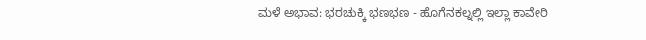ಮಳೆ ಅಭಾವ: ಭರಚುಕ್ಕಿ ಭಣಭಣ - ಹೊಗೆನಕಲ್ನಲ್ಲಿ ಇಲ್ಲಾ ಕಾವೇರಿ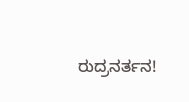ರುದ್ರನರ್ತನ!